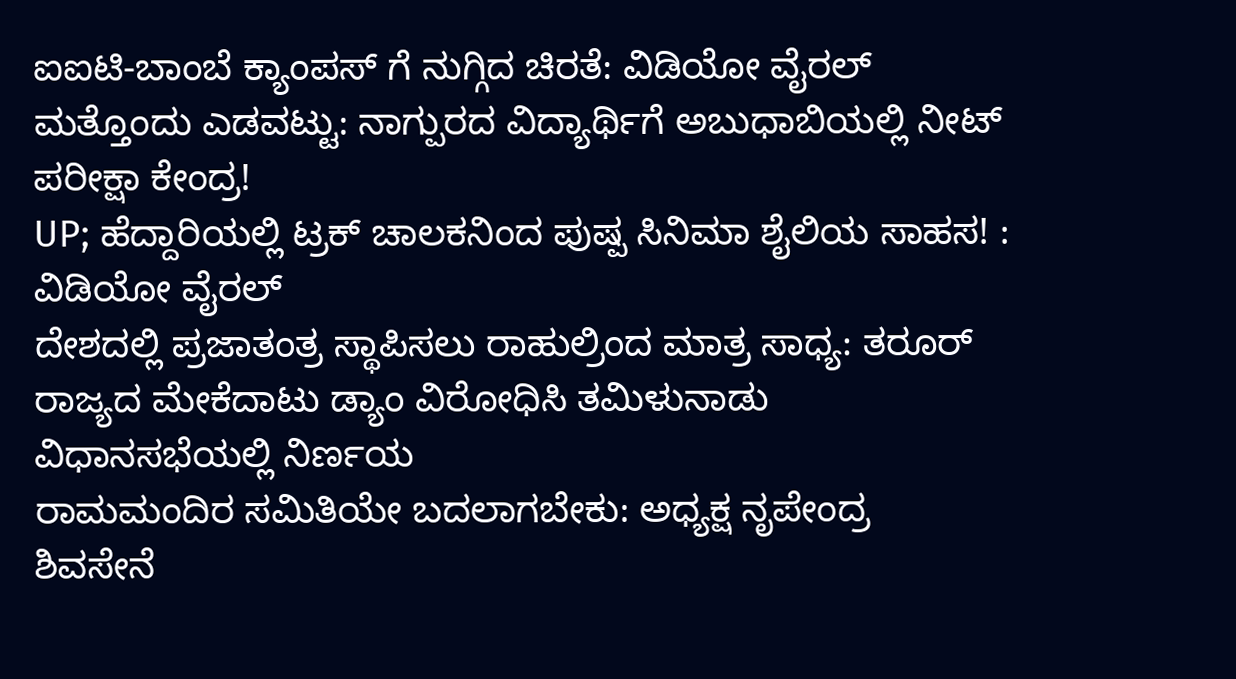ಐಐಟಿ-ಬಾಂಬೆ ಕ್ಯಾಂಪಸ್ ಗೆ ನುಗ್ಗಿದ ಚಿರತೆ: ವಿಡಿಯೋ ವೈರಲ್
ಮತ್ತೊಂದು ಎಡವಟ್ಟು: ನಾಗ್ಪುರದ ವಿದ್ಯಾರ್ಥಿಗೆ ಅಬುಧಾಬಿಯಲ್ಲಿ ನೀಟ್ ಪರೀಕ್ಷಾ ಕೇಂದ್ರ!
UP; ಹೆದ್ದಾರಿಯಲ್ಲಿ ಟ್ರಕ್ ಚಾಲಕನಿಂದ ಪುಷ್ಪ ಸಿನಿಮಾ ಶೈಲಿಯ ಸಾಹಸ! : ವಿಡಿಯೋ ವೈರಲ್
ದೇಶದಲ್ಲಿ ಪ್ರಜಾತಂತ್ರ ಸ್ಥಾಪಿಸಲು ರಾಹುಲ್ರಿಂದ ಮಾತ್ರ ಸಾಧ್ಯ: ತರೂರ್
ರಾಜ್ಯದ ಮೇಕೆದಾಟು ಡ್ಯಾಂ ವಿರೋಧಿಸಿ ತಮಿಳುನಾಡು ವಿಧಾನಸಭೆಯಲ್ಲಿ ನಿರ್ಣಯ
ರಾಮಮಂದಿರ ಸಮಿತಿಯೇ ಬದಲಾಗಬೇಕು: ಅಧ್ಯಕ್ಷ ನೃಪೇಂದ್ರ
ಶಿವಸೇನೆ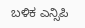ಬಳಿಕ ಎನ್ಸಿಪಿ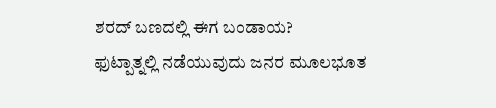ಶರದ್ ಬಣದಲ್ಲಿ ಈಗ ಬಂಡಾಯ?
ಫುಟ್ಪಾತ್ನಲ್ಲಿ ನಡೆಯುವುದು ಜನರ ಮೂಲಭೂತ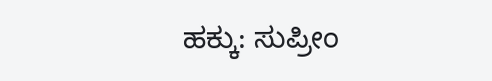ಹಕ್ಕು: ಸುಪ್ರೀಂ